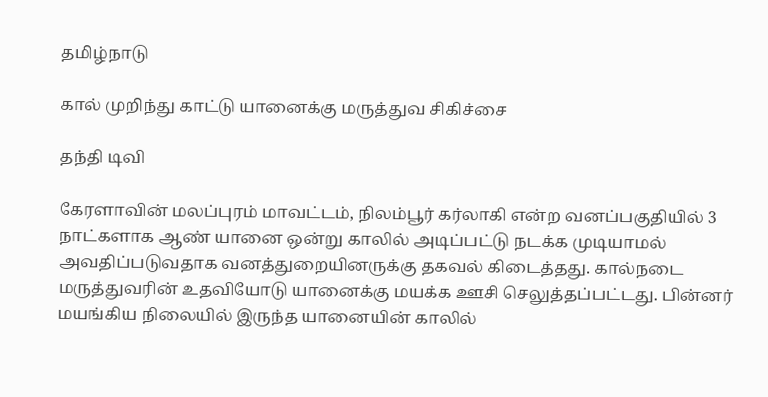தமிழ்நாடு

கால் முறிந்து காட்டு யானைக்கு மருத்துவ சிகிச்சை

தந்தி டிவி

கேரளாவின் மலப்புரம் மாவட்டம், நிலம்பூர் கர்லாகி என்ற வனப்பகுதியில் 3 நாட்களாக ஆண் யானை ஒன்று காலில் அடிப்பட்டு நடக்க முடியாமல் அவதிப்படுவதாக வனத்துறையினருக்கு தகவல் கிடைத்தது. கால்நடை மருத்துவரின் உதவியோடு யானைக்கு மயக்க ஊசி செலுத்தப்பட்டது. பின்னர் மயங்கிய நிலையில் இருந்த யானையின் காலில்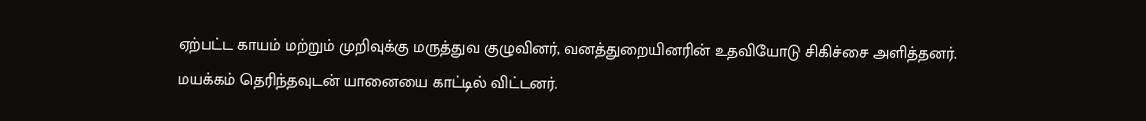ஏற்பட்ட காயம் மற்றும் முறிவுக்கு மருத்துவ குழுவினர், வனத்துறையினரின் உதவியோடு சிகிச்சை அளித்தனர். மயக்கம் தெரிந்தவுடன் யானையை காட்டில் விட்டனர்.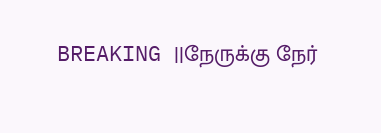BREAKING ||நேருக்கு நேர்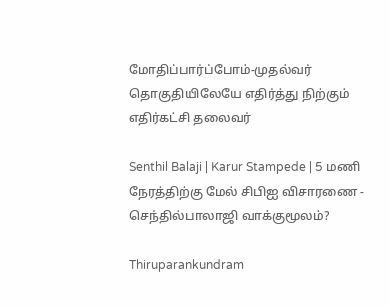மோதிப்பார்ப்போம்-முதல்வர் தொகுதியிலேயே எதிர்த்து நிற்கும் எதிர்கட்சி தலைவர்

Senthil Balaji | Karur Stampede | 5 மணி நேரத்திற்கு மேல் சிபிஐ விசாரணை - செந்தில்பாலாஜி வாக்குமூலம்?

Thiruparankundram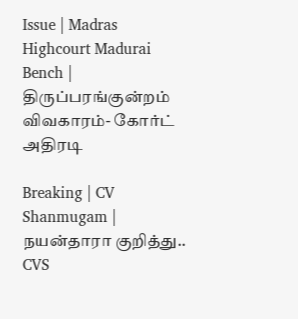Issue | Madras Highcourt Madurai Bench | திருப்பரங்குன்றம் விவகாரம்- கோர்ட் அதிரடி

Breaking | CV Shanmugam | நயன்தாரா குறித்து.. CVS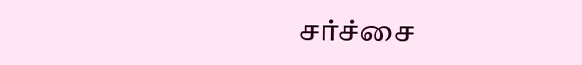சர்ச்சை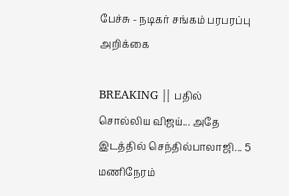பேச்சு - நடிகர் சங்கம் பரபரப்பு அறிக்கை

BREAKING || பதில் சொல்லிய விஜய்... அதே இடத்தில் செந்தில்பாலாஜி... 5 மணிநேரம்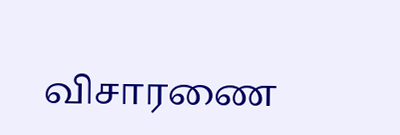விசாரணை